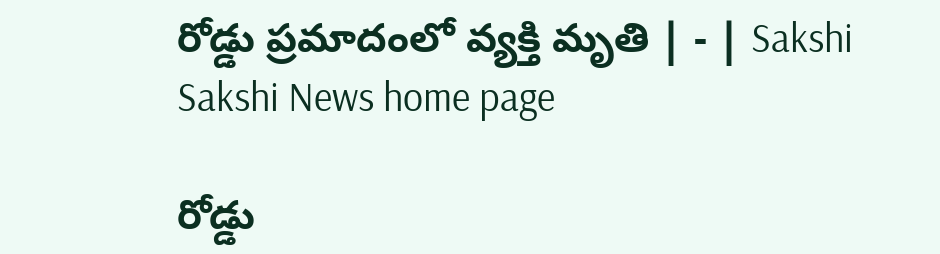రోడ్డు ప్రమాదంలో వ్యక్తి మృతి | - | Sakshi
Sakshi News home page

రోడ్డు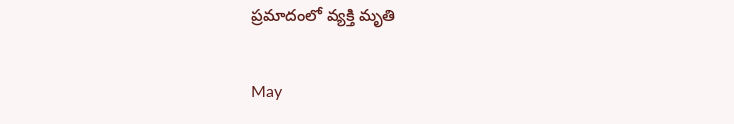ప్రమాదంలో వ్యక్తి మృతి

May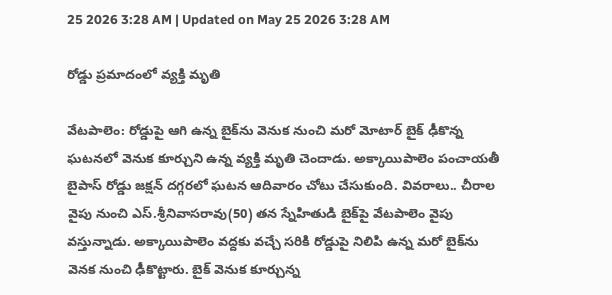25 2026 3:28 AM | Updated on May 25 2026 3:28 AM

రోడ్డు ప్రమాదంలో వ్యక్తి మృతి

వేటపాలెం: రోడ్డుపై ఆగి ఉన్న బైక్‌ను వెనుక నుంచి మరో మోటార్‌ బైక్‌ ఢీకొన్న ఘటనలో వెనుక కూర్చుని ఉన్న వ్యక్తి మృతి చెందాడు. అక్కాయిపాలెం పంచాయతీ బైపాస్‌ రోడ్డు జక్షన్‌ దగ్గరలో ఘటన ఆదివారం చోటు చేసుకుంది. వివరాలు.. చీరాల వైపు నుంచి ఎస్‌.శ్రీనివాసరావు(50) తన స్నేహితుడి బైక్‌పై వేటపాలెం వైపు వస్తున్నాడు. అక్కాయిపాలెం వద్దకు వచ్చే సరికి రోడ్డుపై నిలిపి ఉన్న మరో బైక్‌ను వెనక నుంచి ఢీకొట్టారు. బైక్‌ వెనుక కూర్చున్న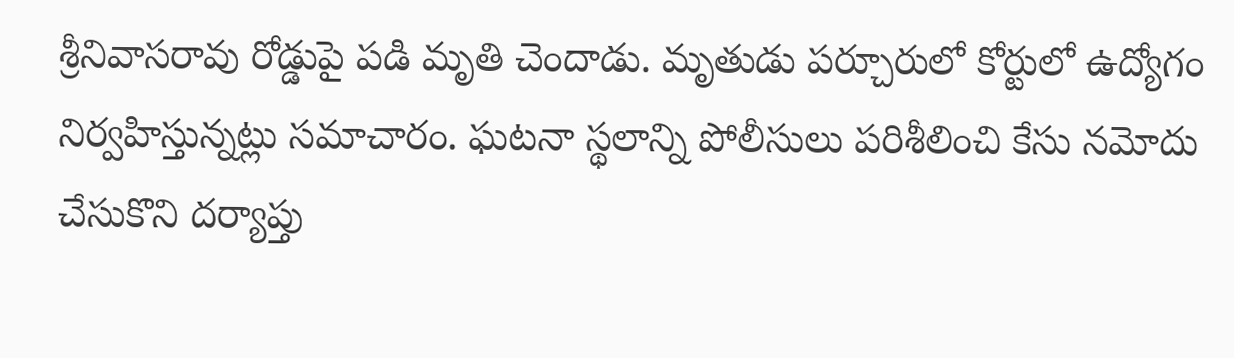శ్రీనివాసరావు రోడ్డుపై పడి మృతి చెందాడు. మృతుడు పర్చూరులో కోర్టులో ఉద్యోగం నిర్వహిస్తున్నట్లు సమాచారం. ఘటనా స్థలాన్ని పోలీసులు పరిశీలించి కేసు నమోదు చేసుకొని దర్యాప్తు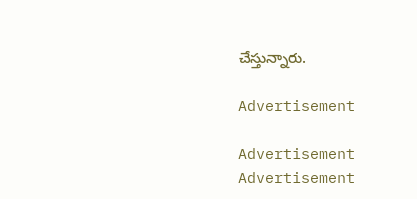చేస్తున్నారు.

Advertisement

Advertisement
Advertisement